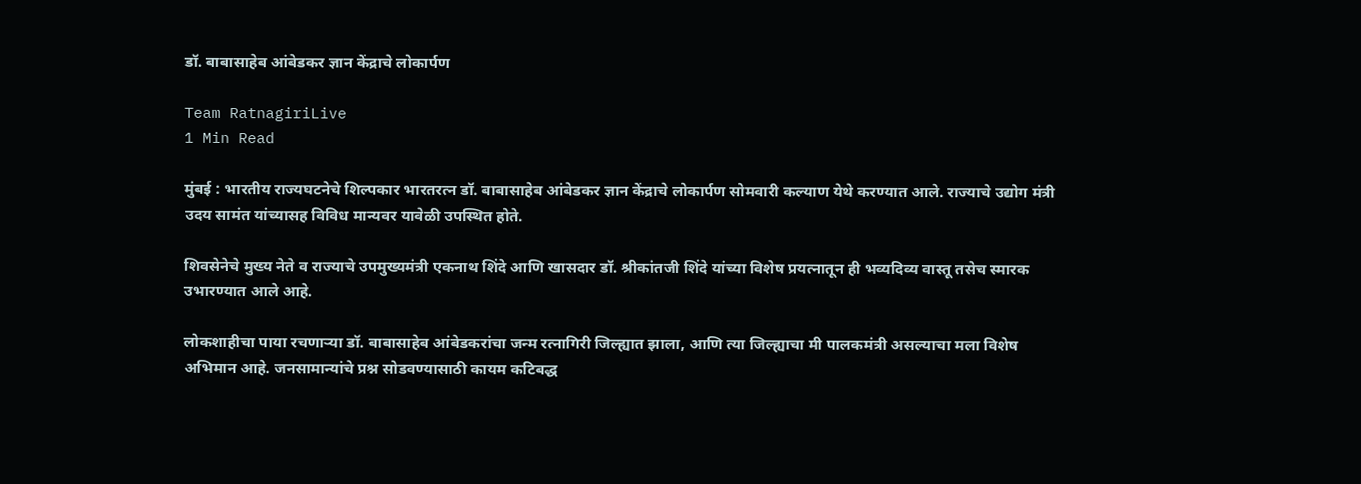डॉ. बाबासाहेब आंबेडकर ज्ञान केंद्राचे लोकार्पण

Team RatnagiriLive
1 Min Read

मुंबई : भारतीय राज्यघटनेचे शिल्पकार भारतरत्न डॉ. बाबासाहेब आंबेडकर ज्ञान केंद्राचे लोकार्पण सोमवारी कल्याण येथे करण्यात आले. राज्याचे उद्योग मंत्री उदय सामंत यांच्यासह विविध मान्यवर यावेळी उपस्थित होते.

शिवसेनेचे मुख्य नेते व राज्याचे उपमुख्यमंत्री एकनाथ शिंदे आणि खासदार डॉ. श्रीकांतजी शिंदे यांच्या विशेष प्रयत्नातून ही भव्यदिव्य वास्तू तसेच स्मारक उभारण्यात आले आहे.

लोकशाहीचा पाया रचणाऱ्या डॉ. बाबासाहेब आंबेडकरांचा जन्म रत्नागिरी जिल्ह्यात झाला, आणि त्या जिल्ह्याचा मी पालकमंत्री असल्याचा मला विशेष अभिमान आहे. जनसामान्यांचे प्रश्न सोडवण्यासाठी कायम कटिबद्ध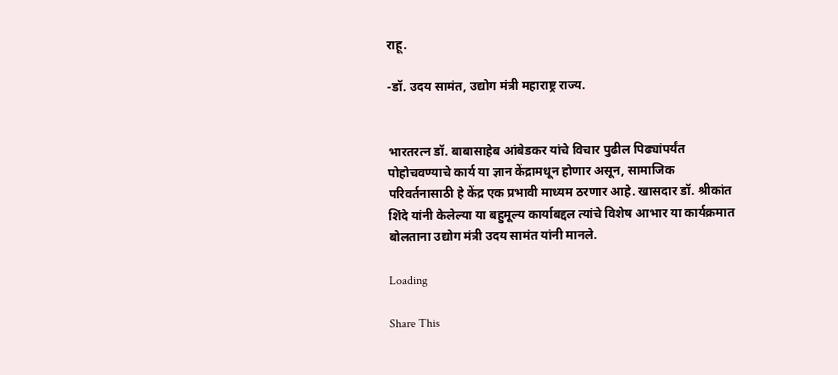राहू.

-डॉ. उदय सामंत, उद्योग मंत्री महाराष्ट्र राज्य.


भारतरत्न डॉ. बाबासाहेब आंबेडकर यांचे विचार पुढील पिढ्यांपर्यंत पोहोचवण्याचे कार्य या ज्ञान केंद्रामधून होणार असून, सामाजिक परिवर्तनासाठी हे केंद्र एक प्रभावी माध्यम ठरणार आहे. खासदार डॉ. श्रीकांत शिंदे यांनी केलेल्या या बहुमूल्य कार्याबद्दल त्यांचे विशेष आभार या कार्यक्रमात बोलताना उद्योग मंत्री उदय सामंत यांनी मानले.

Loading

Share This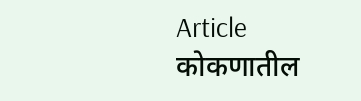Article
कोकणातील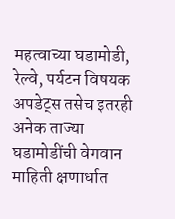महत्वाच्या घडामोडी, रेल्वे, पर्यटन विषयक अपडेट्स तसेच इतरही अनेक ताज्या घडामोडींची वेगवान माहिती क्षणार्धात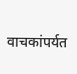वाचकांपर्यत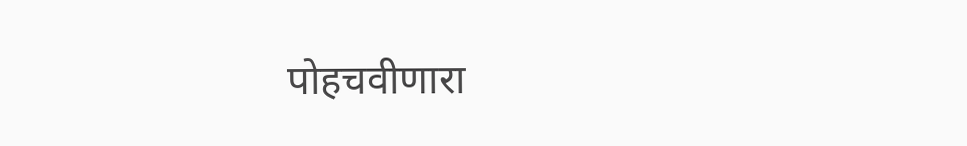पोहचवीणारा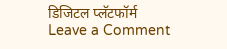डिजिटल प्लॅटफॉर्म
Leave a Comment